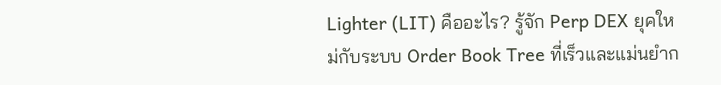Lighter (LIT) คืออะไร? รู้จัก Perp DEX ยุคใหม่กับระบบ Order Book Tree ที่เร็วและแม่นยำก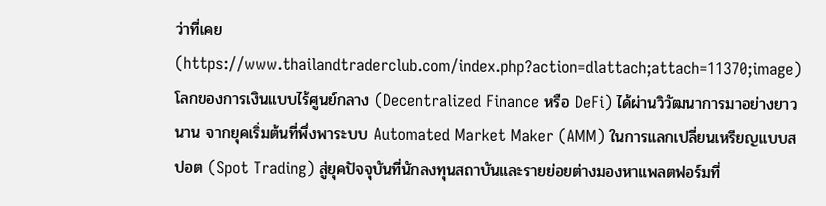ว่าที่เคย
(https://www.thailandtraderclub.com/index.php?action=dlattach;attach=11370;image)
โลกของการเงินแบบไร้ศูนย์กลาง (Decentralized Finance หรือ DeFi) ได้ผ่านวิวัฒนาการมาอย่างยาวนาน จากยุคเริ่มต้นที่พึ่งพาระบบ Automated Market Maker (AMM) ในการแลกเปลี่ยนเหรียญแบบสปอต (Spot Trading) สู่ยุคปัจจุบันที่นักลงทุนสถาบันและรายย่อยต่างมองหาแพลตฟอร์มที่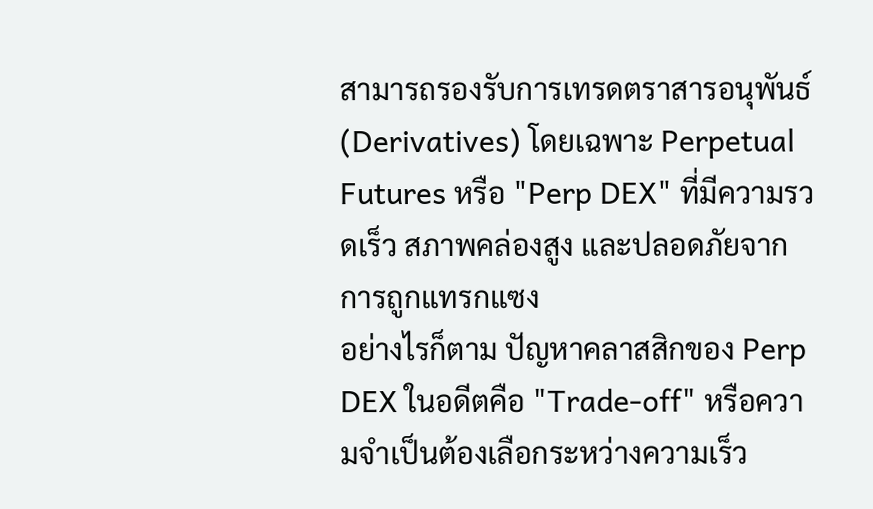สามารถรองรับการเทรดตราสารอนุพันธ์ (Derivatives) โดยเฉพาะ Perpetual Futures หรือ "Perp DEX" ที่มีความรวดเร็ว สภาพคล่องสูง และปลอดภัยจากการถูกแทรกแซง
อย่างไรก็ตาม ปัญหาคลาสสิกของ Perp DEX ในอดีตคือ "Trade-off" หรือความจำเป็นต้องเลือกระหว่างความเร็ว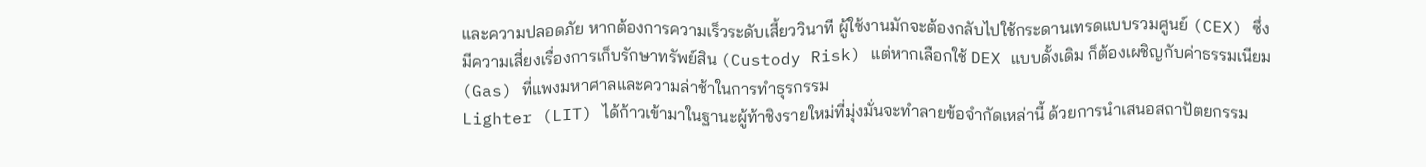และความปลอดภัย หากต้องการความเร็วระดับเสี้ยววินาที ผู้ใช้งานมักจะต้องกลับไปใช้กระดานเทรดแบบรวมศูนย์ (CEX) ซึ่งมีความเสี่ยงเรื่องการเก็บรักษาทรัพย์สิน (Custody Risk) แต่หากเลือกใช้ DEX แบบดั้งเดิม ก็ต้องเผชิญกับค่าธรรมเนียม (Gas) ที่แพงมหาศาลและความล่าช้าในการทำธุรกรรม
Lighter (LIT) ได้ก้าวเข้ามาในฐานะผู้ท้าชิงรายใหม่ที่มุ่งมั่นจะทำลายข้อจำกัดเหล่านี้ ด้วยการนำเสนอสถาปัตยกรรม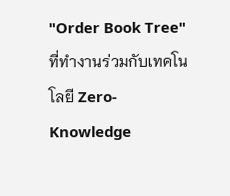"Order Book Tree" ที่ทำงานร่วมกับเทคโนโลยี Zero-Knowledge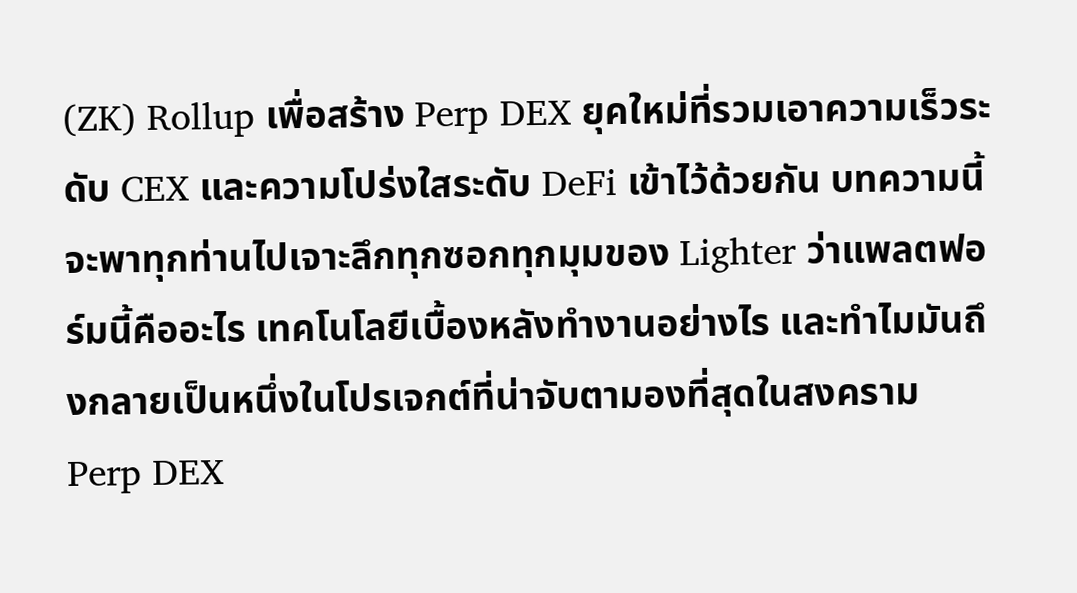(ZK) Rollup เพื่อสร้าง Perp DEX ยุคใหม่ที่รวมเอาความเร็วระดับ CEX และความโปร่งใสระดับ DeFi เข้าไว้ด้วยกัน บทความนี้จะพาทุกท่านไปเจาะลึกทุกซอกทุกมุมของ Lighter ว่าแพลตฟอร์มนี้คืออะไร เทคโนโลยีเบื้องหลังทำงานอย่างไร และทำไมมันถึงกลายเป็นหนึ่งในโปรเจกต์ที่น่าจับตามองที่สุดในสงคราม Perp DEX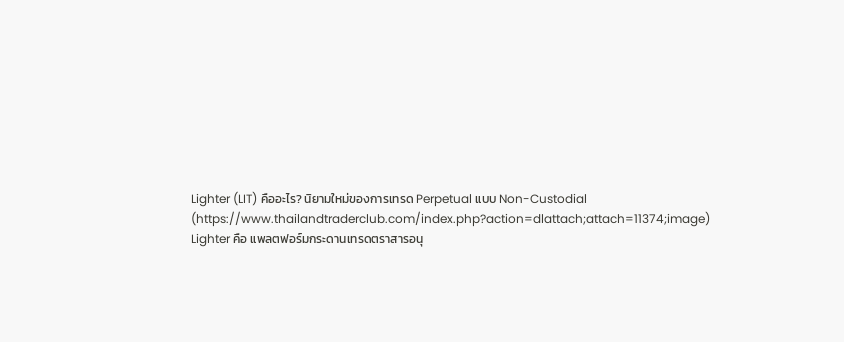Lighter (LIT) คืออะไร? นิยามใหม่ของการเทรด Perpetual แบบ Non-Custodial
(https://www.thailandtraderclub.com/index.php?action=dlattach;attach=11374;image)
Lighter คือ แพลตฟอร์มกระดานเทรดตราสารอนุ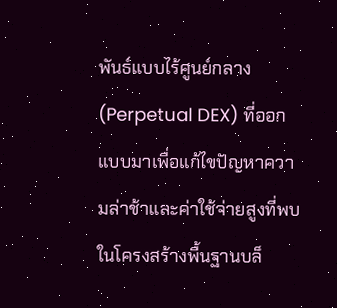พันธ์แบบไร้ศูนย์กลาง (Perpetual DEX) ที่ออกแบบมาเพื่อแก้ไขปัญหาความล่าช้าและค่าใช้จ่ายสูงที่พบในโครงสร้างพื้นฐานบล็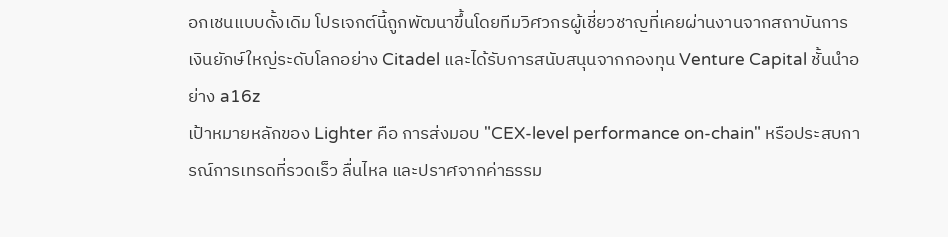อกเชนแบบดั้งเดิม โปรเจกต์นี้ถูกพัฒนาขึ้นโดยทีมวิศวกรผู้เชี่ยวชาญที่เคยผ่านงานจากสถาบันการเงินยักษ์ใหญ่ระดับโลกอย่าง Citadel และได้รับการสนับสนุนจากกองทุน Venture Capital ชั้นนำอย่าง a16z
เป้าหมายหลักของ Lighter คือ การส่งมอบ "CEX-level performance on-chain" หรือประสบการณ์การเทรดที่รวดเร็ว ลื่นไหล และปราศจากค่าธรรม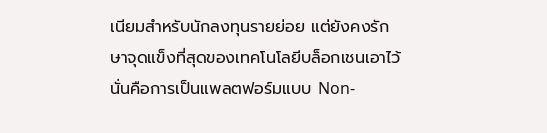เนียมสำหรับนักลงทุนรายย่อย แต่ยังคงรักษาจุดแข็งที่สุดของเทคโนโลยีบล็อกเชนเอาไว้ นั่นคือการเป็นแพลตฟอร์มแบบ Non-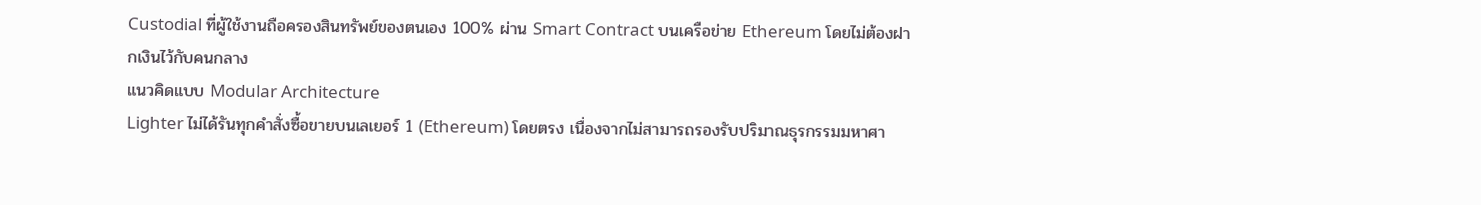Custodial ที่ผู้ใช้งานถือครองสินทรัพย์ของตนเอง 100% ผ่าน Smart Contract บนเครือข่าย Ethereum โดยไม่ต้องฝากเงินไว้กับคนกลาง
แนวคิดแบบ Modular Architecture
Lighter ไม่ได้รันทุกคำสั่งซื้อขายบนเลเยอร์ 1 (Ethereum) โดยตรง เนื่องจากไม่สามารถรองรับปริมาณธุรกรรมมหาศา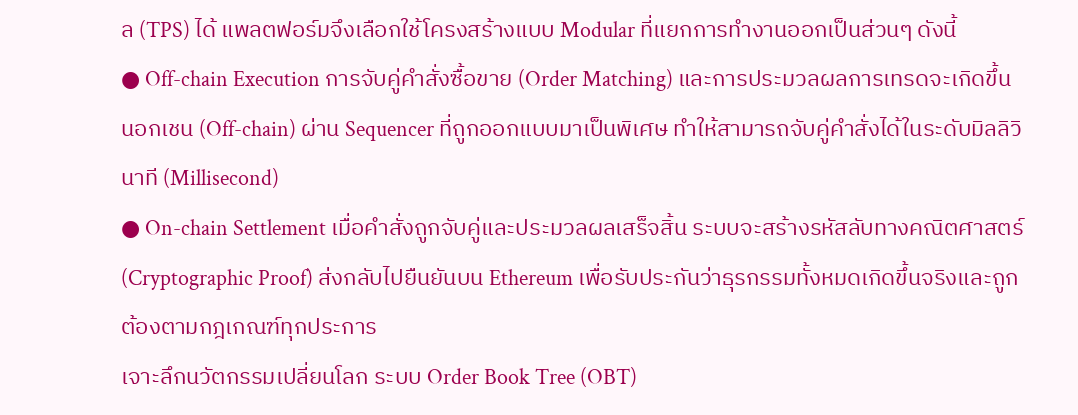ล (TPS) ได้ แพลตฟอร์มจึงเลือกใช้โครงสร้างแบบ Modular ที่แยกการทำงานออกเป็นส่วนๆ ดังนี้
● Off-chain Execution การจับคู่คำสั่งซื้อขาย (Order Matching) และการประมวลผลการเทรดจะเกิดขึ้นนอกเชน (Off-chain) ผ่าน Sequencer ที่ถูกออกแบบมาเป็นพิเศษ ทำให้สามารถจับคู่คำสั่งได้ในระดับมิลลิวินาที (Millisecond)
● On-chain Settlement เมื่อคำสั่งถูกจับคู่และประมวลผลเสร็จสิ้น ระบบจะสร้างรหัสลับทางคณิตศาสตร์ (Cryptographic Proof) ส่งกลับไปยืนยันบน Ethereum เพื่อรับประกันว่าธุรกรรมทั้งหมดเกิดขึ้นจริงและถูกต้องตามกฎเกณฑ์ทุกประการ
เจาะลึกนวัตกรรมเปลี่ยนโลก ระบบ Order Book Tree (OBT)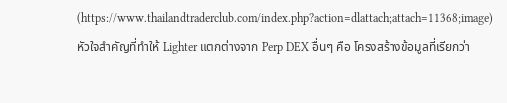(https://www.thailandtraderclub.com/index.php?action=dlattach;attach=11368;image)
หัวใจสำคัญที่ทำให้ Lighter แตกต่างจาก Perp DEX อื่นๆ คือ โครงสร้างข้อมูลที่เรียกว่า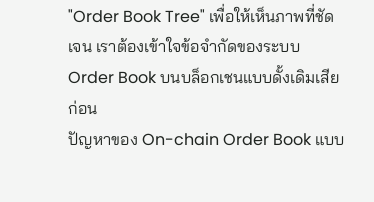"Order Book Tree" เพื่อให้เห็นภาพที่ชัดเจน เราต้องเข้าใจข้อจำกัดของระบบ Order Book บนบล็อกเชนแบบดั้งเดิมเสียก่อน
ปัญหาของ On-chain Order Book แบบ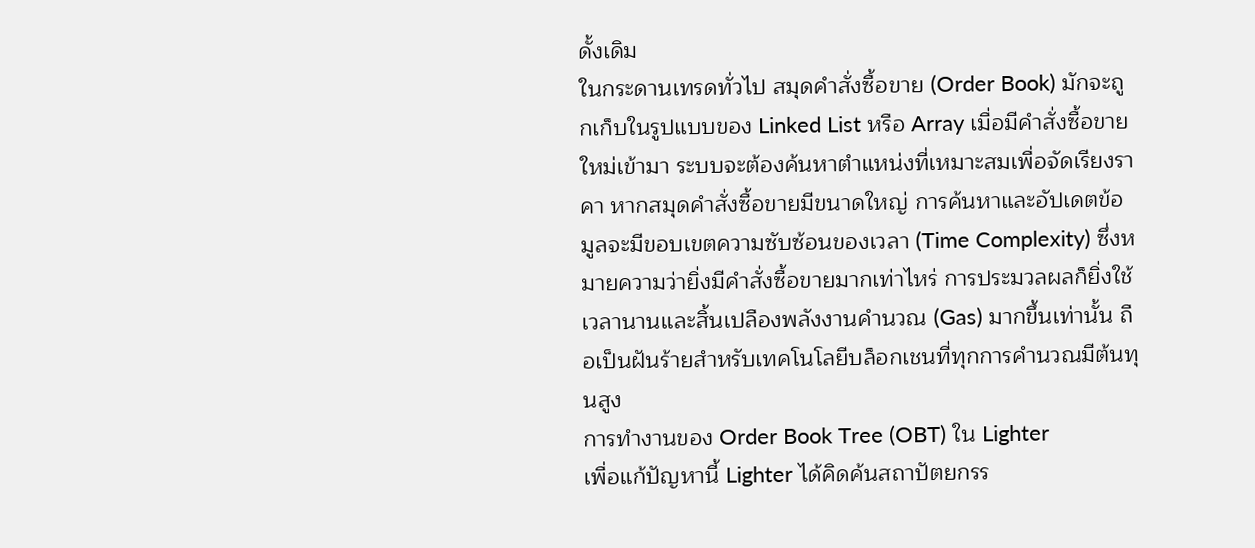ดั้งเดิม
ในกระดานเทรดทั่วไป สมุดคำสั่งซื้อขาย (Order Book) มักจะถูกเก็บในรูปแบบของ Linked List หรือ Array เมื่อมีคำสั่งซื้อขายใหม่เข้ามา ระบบจะต้องค้นหาตำแหน่งที่เหมาะสมเพื่อจัดเรียงราคา หากสมุดคำสั่งซื้อขายมีขนาดใหญ่ การค้นหาและอัปเดตข้อมูลจะมีขอบเขตความซับซ้อนของเวลา (Time Complexity) ซึ่งหมายความว่ายิ่งมีคำสั่งซื้อขายมากเท่าไหร่ การประมวลผลก็ยิ่งใช้เวลานานและสิ้นเปลืองพลังงานคำนวณ (Gas) มากขึ้นเท่านั้น ถือเป็นฝันร้ายสำหรับเทคโนโลยีบล็อกเชนที่ทุกการคำนวณมีต้นทุนสูง
การทำงานของ Order Book Tree (OBT) ใน Lighter
เพื่อแก้ปัญหานี้ Lighter ได้คิดค้นสถาปัตยกรร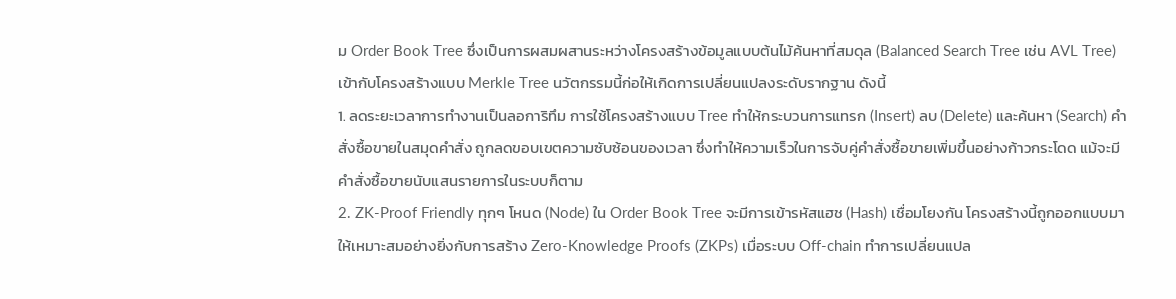ม Order Book Tree ซึ่งเป็นการผสมผสานระหว่างโครงสร้างข้อมูลแบบต้นไม้ค้นหาที่สมดุล (Balanced Search Tree เช่น AVL Tree) เข้ากับโครงสร้างแบบ Merkle Tree นวัตกรรมนี้ก่อให้เกิดการเปลี่ยนแปลงระดับรากฐาน ดังนี้
1. ลดระยะเวลาการทำงานเป็นลอการิทึม การใช้โครงสร้างแบบ Tree ทำให้กระบวนการแทรก (Insert) ลบ (Delete) และค้นหา (Search) คำสั่งซื้อขายในสมุดคำสั่ง ถูกลดขอบเขตความซับซ้อนของเวลา ซึ่งทำให้ความเร็วในการจับคู่คำสั่งซื้อขายเพิ่มขึ้นอย่างก้าวกระโดด แม้จะมีคำสั่งซื้อขายนับแสนรายการในระบบก็ตาม
2. ZK-Proof Friendly ทุกๆ โหนด (Node) ใน Order Book Tree จะมีการเข้ารหัสแฮช (Hash) เชื่อมโยงกัน โครงสร้างนี้ถูกออกแบบมาให้เหมาะสมอย่างยิ่งกับการสร้าง Zero-Knowledge Proofs (ZKPs) เมื่อระบบ Off-chain ทำการเปลี่ยนแปล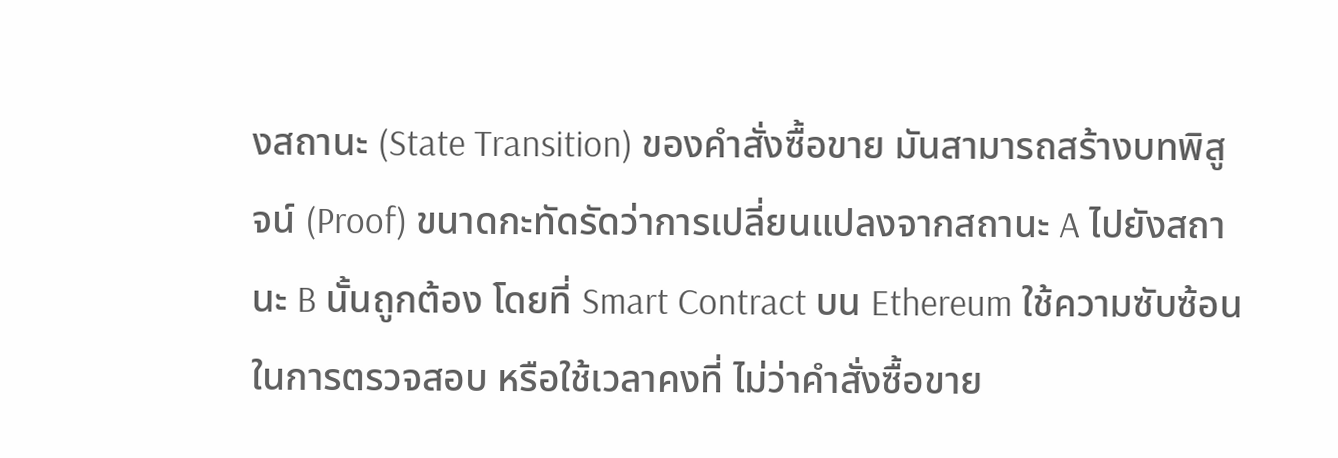งสถานะ (State Transition) ของคำสั่งซื้อขาย มันสามารถสร้างบทพิสูจน์ (Proof) ขนาดกะทัดรัดว่าการเปลี่ยนแปลงจากสถานะ A ไปยังสถานะ B นั้นถูกต้อง โดยที่ Smart Contract บน Ethereum ใช้ความซับซ้อนในการตรวจสอบ หรือใช้เวลาคงที่ ไม่ว่าคำสั่งซื้อขาย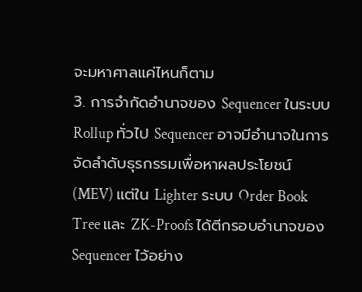จะมหาศาลแค่ไหนก็ตาม
3. การจำกัดอำนาจของ Sequencer ในระบบ Rollup ทั่วไป Sequencer อาจมีอำนาจในการจัดลำดับธุรกรรมเพื่อหาผลประโยชน์ (MEV) แต่ใน Lighter ระบบ Order Book Tree และ ZK-Proofs ได้ตีกรอบอำนาจของ Sequencer ไว้อย่าง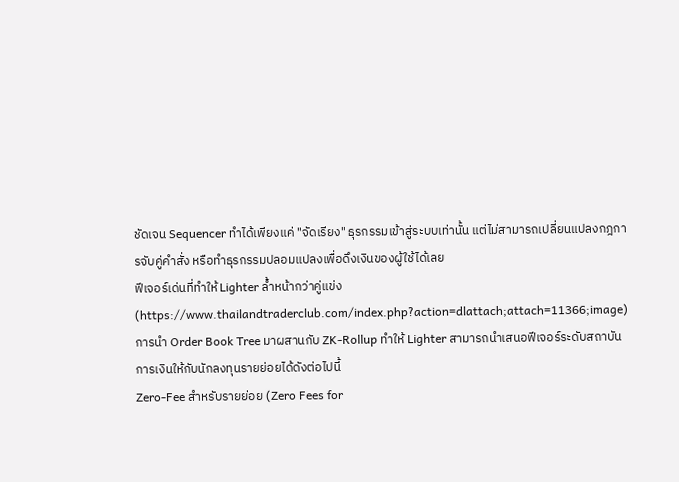ชัดเจน Sequencer ทำได้เพียงแค่ "จัดเรียง" ธุรกรรมเข้าสู่ระบบเท่านั้น แต่ไม่สามารถเปลี่ยนแปลงกฎการจับคู่คำสั่ง หรือทำธุรกรรมปลอมแปลงเพื่อดึงเงินของผู้ใช้ได้เลย
ฟีเจอร์เด่นที่ทำให้ Lighter ล้ำหน้ากว่าคู่แข่ง
(https://www.thailandtraderclub.com/index.php?action=dlattach;attach=11366;image)
การนำ Order Book Tree มาผสานกับ ZK-Rollup ทำให้ Lighter สามารถนำเสนอฟีเจอร์ระดับสถาบันการเงินให้กับนักลงทุนรายย่อยได้ดังต่อไปนี้
Zero-Fee สำหรับรายย่อย (Zero Fees for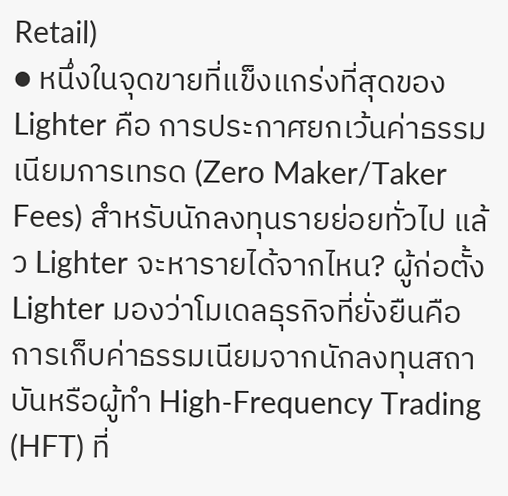Retail)
● หนึ่งในจุดขายที่แข็งแกร่งที่สุดของ Lighter คือ การประกาศยกเว้นค่าธรรมเนียมการเทรด (Zero Maker/Taker Fees) สำหรับนักลงทุนรายย่อยทั่วไป แล้ว Lighter จะหารายได้จากไหน? ผู้ก่อตั้ง Lighter มองว่าโมเดลธุรกิจที่ยั่งยืนคือการเก็บค่าธรรมเนียมจากนักลงทุนสถาบันหรือผู้ทำ High-Frequency Trading (HFT) ที่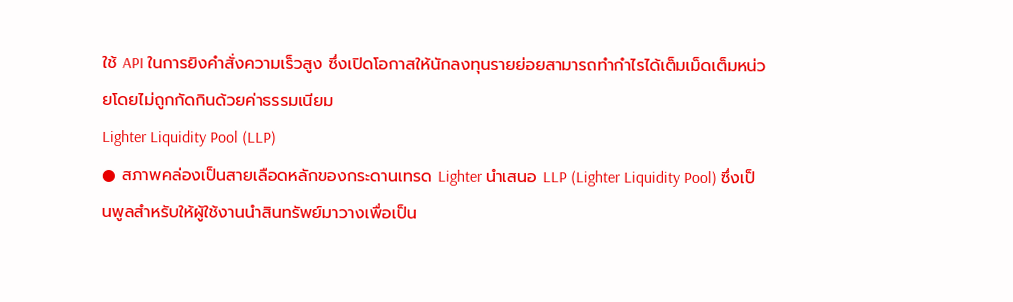ใช้ API ในการยิงคำสั่งความเร็วสูง ซึ่งเปิดโอกาสให้นักลงทุนรายย่อยสามารถทำกำไรได้เต็มเม็ดเต็มหน่วยโดยไม่ถูกกัดกินด้วยค่าธรรมเนียม
Lighter Liquidity Pool (LLP)
● สภาพคล่องเป็นสายเลือดหลักของกระดานเทรด Lighter นำเสนอ LLP (Lighter Liquidity Pool) ซึ่งเป็นพูลสำหรับให้ผู้ใช้งานนำสินทรัพย์มาวางเพื่อเป็น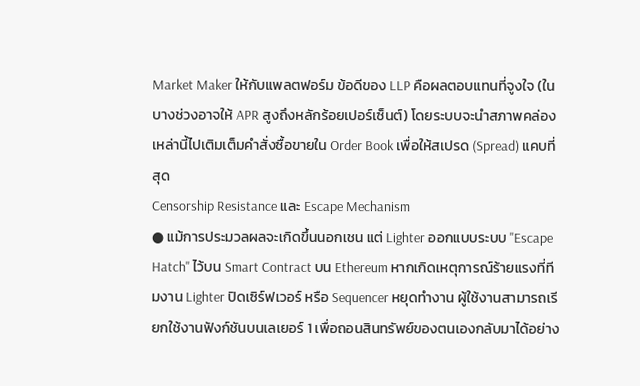Market Maker ให้กับแพลตฟอร์ม ข้อดีของ LLP คือผลตอบแทนที่จูงใจ (ในบางช่วงอาจให้ APR สูงถึงหลักร้อยเปอร์เซ็นต์) โดยระบบจะนำสภาพคล่องเหล่านี้ไปเติมเต็มคำสั่งซื้อขายใน Order Book เพื่อให้สเปรด (Spread) แคบที่สุด
Censorship Resistance และ Escape Mechanism
● แม้การประมวลผลจะเกิดขึ้นนอกเชน แต่ Lighter ออกแบบระบบ "Escape Hatch" ไว้บน Smart Contract บน Ethereum หากเกิดเหตุการณ์ร้ายแรงที่ทีมงาน Lighter ปิดเซิร์ฟเวอร์ หรือ Sequencer หยุดทำงาน ผู้ใช้งานสามารถเรียกใช้งานฟังก์ชันบนเลเยอร์ 1 เพื่อถอนสินทรัพย์ของตนเองกลับมาได้อย่าง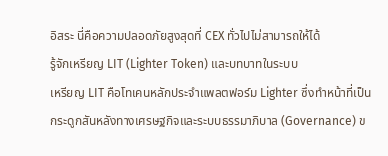อิสระ นี่คือความปลอดภัยสูงสุดที่ CEX ทั่วไปไม่สามารถให้ได้
รู้จักเหรียญ LIT (Lighter Token) และบทบาทในระบบ
เหรียญ LIT คือโทเคนหลักประจำแพลตฟอร์ม Lighter ซึ่งทำหน้าที่เป็นกระดูกสันหลังทางเศรษฐกิจและระบบธรรมาภิบาล (Governance) ข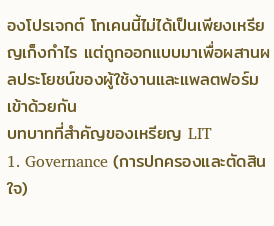องโปรเจกต์ โทเคนนี้ไม่ได้เป็นเพียงเหรียญเก็งกำไร แต่ถูกออกแบบมาเพื่อผสานผลประโยชน์ของผู้ใช้งานและแพลตฟอร์มเข้าด้วยกัน
บทบาทที่สำคัญของเหรียญ LIT
1. Governance (การปกครองและตัดสินใจ)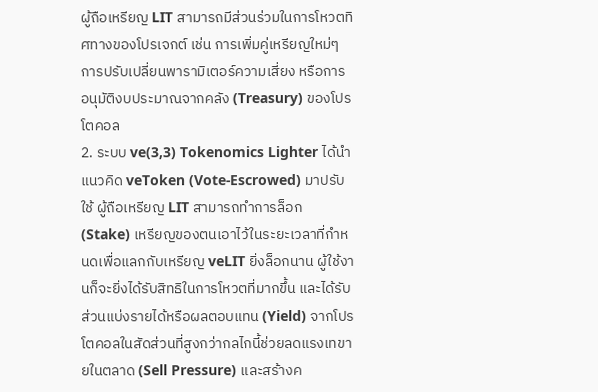ผู้ถือเหรียญ LIT สามารถมีส่วนร่วมในการโหวตทิศทางของโปรเจกต์ เช่น การเพิ่มคู่เหรียญใหม่ๆ การปรับเปลี่ยนพารามิเตอร์ความเสี่ยง หรือการอนุมัติงบประมาณจากคลัง (Treasury) ของโปรโตคอล
2. ระบบ ve(3,3) Tokenomics Lighter ได้นำแนวคิด veToken (Vote-Escrowed) มาปรับใช้ ผู้ถือเหรียญ LIT สามารถทำการล็อก (Stake) เหรียญของตนเอาไว้ในระยะเวลาที่กำหนดเพื่อแลกกับเหรียญ veLIT ยิ่งล็อกนาน ผู้ใช้งานก็จะยิ่งได้รับสิทธิในการโหวตที่มากขึ้น และได้รับส่วนแบ่งรายได้หรือผลตอบแทน (Yield) จากโปรโตคอลในสัดส่วนที่สูงกว่ากลไกนี้ช่วยลดแรงเทขายในตลาด (Sell Pressure) และสร้างค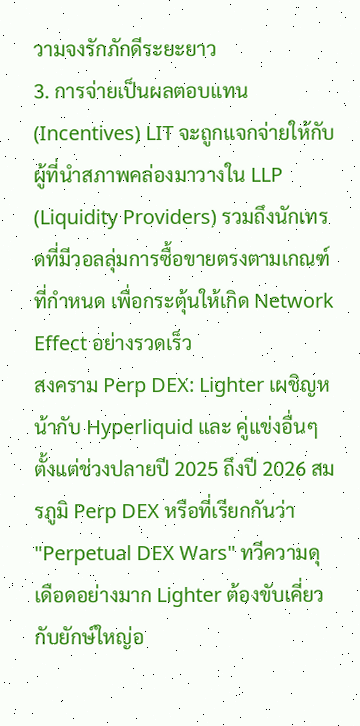วามจงรักภักดีระยะยาว
3. การจ่ายเป็นผลตอบแทน (Incentives) LIT จะถูกแจกจ่ายให้กับผู้ที่นำสภาพคล่องมาวางใน LLP (Liquidity Providers) รวมถึงนักเทรดที่มีวอลลุ่มการซื้อขายตรงตามเกณฑ์ที่กำหนด เพื่อกระตุ้นให้เกิด Network Effect อย่างรวดเร็ว
สงคราม Perp DEX: Lighter เผชิญหน้ากับ Hyperliquid และ คู่แข่งอื่นๆ
ตั้งแต่ช่วงปลายปี 2025 ถึงปี 2026 สมรภูมิ Perp DEX หรือที่เรียกกันว่า "Perpetual DEX Wars" ทวีความดุเดือดอย่างมาก Lighter ต้องขับเคี่ยวกับยักษ์ใหญ่อ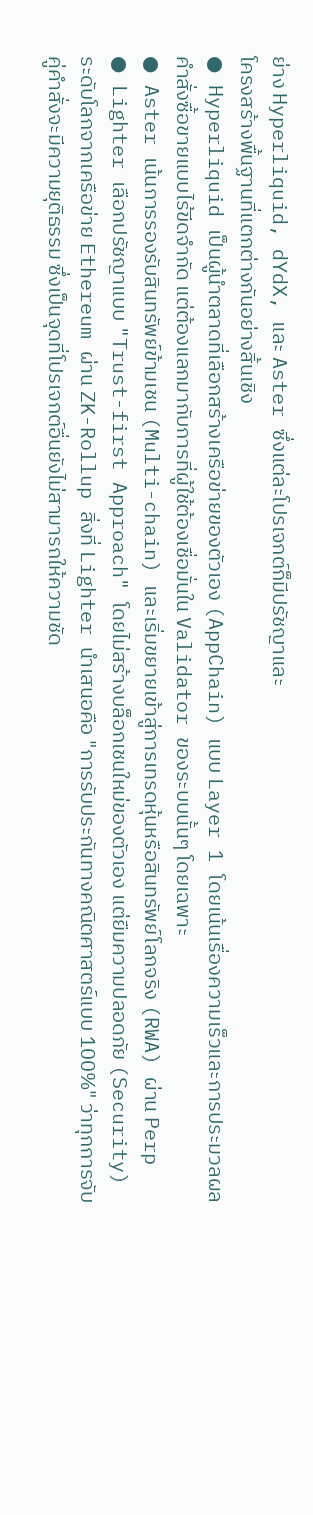ย่าง Hyperliquid, dYdX, และ Aster ซึ่งแต่ละโปรเจกต์ก็มีปรัชญาและ
โครงสร้างพื้นฐานที่แตกต่างกันอย่างสิ้นเชิง
● Hyperliquid เป็นผู้นำตลาดที่เลือกสร้างเครือข่ายของตัวเอง (AppChain) แบบ Layer 1 โดยเน้นเรื่องความเร็วและการประมวลผลคำสั่งซื้อขายแบบไร้ขีดจำกัด แต่ต้องแลกมากับการที่ผู้ใช้ต้องเชื่อมั่นใน Validator ของระบบนั้นๆ โดยเฉพาะ
● Aster เน้นการรองรับสินทรัพย์ข้ามเชน (Multi-chain) และเริ่มขยายเข้าสู่การเทรดหุ้นหรือสินทรัพย์โลกจริง (RWA) ผ่าน Perp
● Lighter เลือกปรัชญาแบบ "Trust-first Approach" โดยไม่สร้างบล็อกเชนใหม่ของตัวเอง แต่ยืมความปลอดภัย (Security) ระดับโลกจากเครือข่าย Ethereum ผ่าน ZK-Rollup สิ่งที่ Lighter นำเสนอคือ "การรับประกันทางคณิตศาสตร์แบบ 100%" ว่าทุกการจับคู่คำสั่งจะมีความยุติธรรม ซึ่งเป็นจุดที่โปรเจกต์อื่นยังไม่สามารถให้ความชัด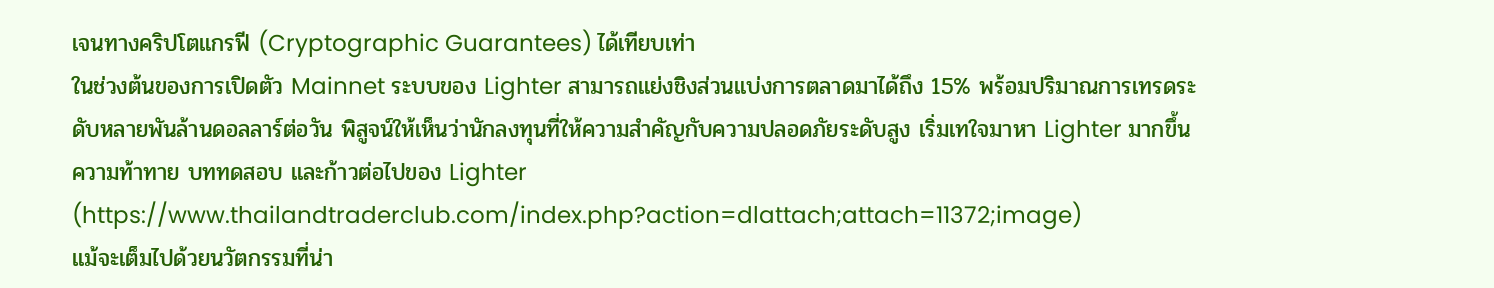เจนทางคริปโตแกรฟี (Cryptographic Guarantees) ได้เทียบเท่า
ในช่วงต้นของการเปิดตัว Mainnet ระบบของ Lighter สามารถแย่งชิงส่วนแบ่งการตลาดมาได้ถึง 15% พร้อมปริมาณการเทรดระดับหลายพันล้านดอลลาร์ต่อวัน พิสูจน์ให้เห็นว่านักลงทุนที่ให้ความสำคัญกับความปลอดภัยระดับสูง เริ่มเทใจมาหา Lighter มากขึ้น
ความท้าทาย บททดสอบ และก้าวต่อไปของ Lighter
(https://www.thailandtraderclub.com/index.php?action=dlattach;attach=11372;image)
แม้จะเต็มไปด้วยนวัตกรรมที่น่า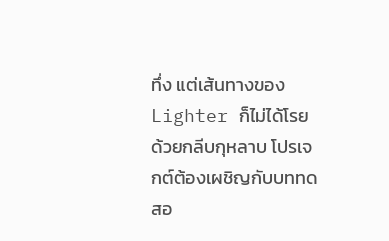ทึ่ง แต่เส้นทางของ Lighter ก็ไม่ได้โรยด้วยกลีบกุหลาบ โปรเจกต์ต้องเผชิญกับบททดสอ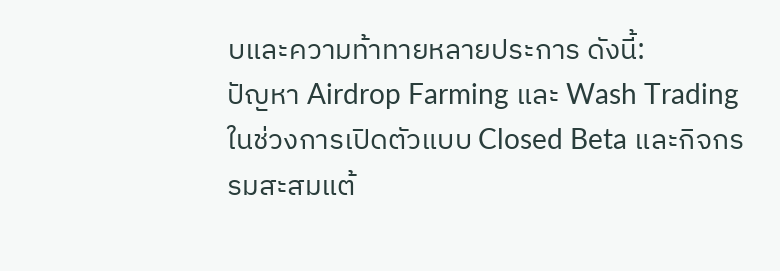บและความท้าทายหลายประการ ดังนี้:
ปัญหา Airdrop Farming และ Wash Trading
ในช่วงการเปิดตัวแบบ Closed Beta และกิจกรรมสะสมแต้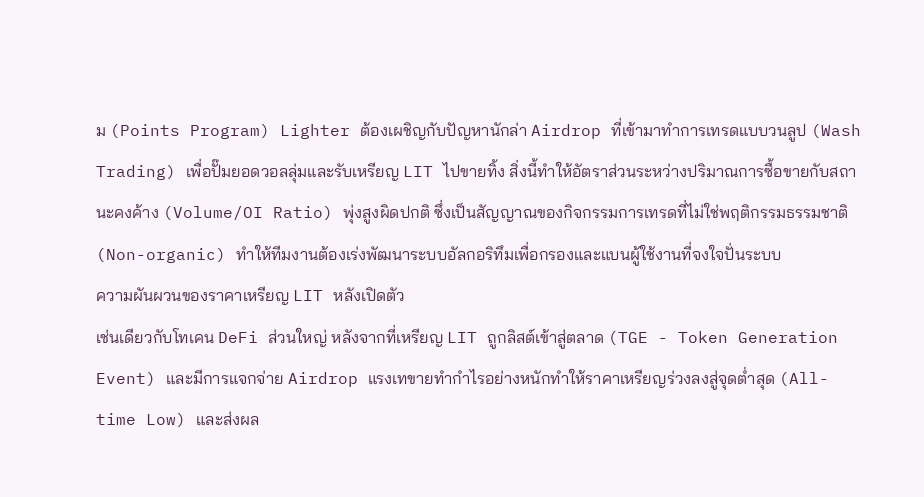ม (Points Program) Lighter ต้องเผชิญกับปัญหานักล่า Airdrop ที่เข้ามาทำการเทรดแบบวนลูป (Wash Trading) เพื่อปั๊มยอดวอลลุ่มและรับเหรียญ LIT ไปขายทิ้ง สิ่งนี้ทำให้อัตราส่วนระหว่างปริมาณการซื้อขายกับสถานะคงค้าง (Volume/OI Ratio) พุ่งสูงผิดปกติ ซึ่งเป็นสัญญาณของกิจกรรมการเทรดที่ไม่ใช่พฤติกรรมธรรมชาติ (Non-organic) ทำให้ทีมงานต้องเร่งพัฒนาระบบอัลกอริทึมเพื่อกรองและแบนผู้ใช้งานที่จงใจปั่นระบบ
ความผันผวนของราคาเหรียญ LIT หลังเปิดตัว
เช่นเดียวกับโทเคน DeFi ส่วนใหญ่ หลังจากที่เหรียญ LIT ถูกลิสต์เข้าสู่ตลาด (TGE - Token Generation Event) และมีการแจกจ่าย Airdrop แรงเทขายทำกำไรอย่างหนักทำให้ราคาเหรียญร่วงลงสู่จุดต่ำสุด (All-time Low) และส่งผล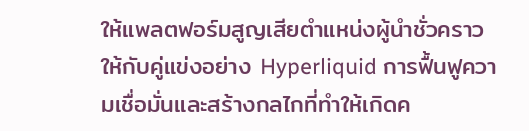ให้แพลตฟอร์มสูญเสียตำแหน่งผู้นำชั่วคราวให้กับคู่แข่งอย่าง Hyperliquid การฟื้นฟูความเชื่อมั่นและสร้างกลไกที่ทำให้เกิดค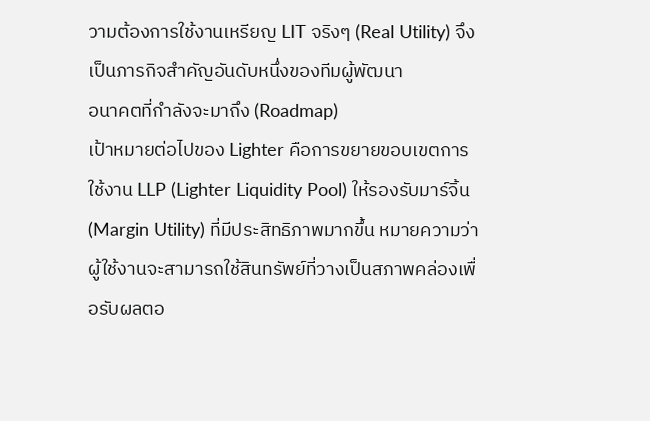วามต้องการใช้งานเหรียญ LIT จริงๆ (Real Utility) จึงเป็นภารกิจสำคัญอันดับหนึ่งของทีมผู้พัฒนา
อนาคตที่กำลังจะมาถึง (Roadmap)
เป้าหมายต่อไปของ Lighter คือการขยายขอบเขตการใช้งาน LLP (Lighter Liquidity Pool) ให้รองรับมาร์จิ้น (Margin Utility) ที่มีประสิทธิภาพมากขึ้น หมายความว่า ผู้ใช้งานจะสามารถใช้สินทรัพย์ที่วางเป็นสภาพคล่องเพื่อรับผลตอ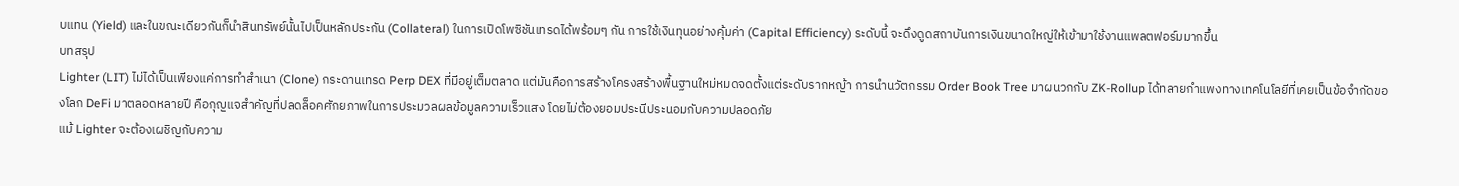บแทน (Yield) และในขณะเดียวกันก็นำสินทรัพย์นั้นไปเป็นหลักประกัน (Collateral) ในการเปิดโพซิชันเทรดได้พร้อมๆ กัน การใช้เงินทุนอย่างคุ้มค่า (Capital Efficiency) ระดับนี้ จะดึงดูดสถาบันการเงินขนาดใหญ่ให้เข้ามาใช้งานแพลตฟอร์มมากขึ้น
บทสรุป
Lighter (LIT) ไม่ได้เป็นเพียงแค่การทำสำเนา (Clone) กระดานเทรด Perp DEX ที่มีอยู่เต็มตลาด แต่มันคือการสร้างโครงสร้างพื้นฐานใหม่หมดจดตั้งแต่ระดับรากหญ้า การนำนวัตกรรม Order Book Tree มาผนวกกับ ZK-Rollup ได้ทลายกำแพงทางเทคโนโลยีที่เคยเป็นข้อจำกัดของโลก DeFi มาตลอดหลายปี คือกุญแจสำคัญที่ปลดล็อคศักยภาพในการประมวลผลข้อมูลความเร็วแสง โดยไม่ต้องยอมประนีประนอมกับความปลอดภัย
แม้ Lighter จะต้องเผชิญกับความ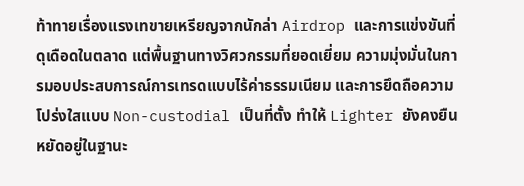ท้าทายเรื่องแรงเทขายเหรียญจากนักล่า Airdrop และการแข่งขันที่ดุเดือดในตลาด แต่พื้นฐานทางวิศวกรรมที่ยอดเยี่ยม ความมุ่งมั่นในการมอบประสบการณ์การเทรดแบบไร้ค่าธรรมเนียม และการยึดถือความโปร่งใสแบบ Non-custodial เป็นที่ตั้ง ทำให้ Lighter ยังคงยืนหยัดอยู่ในฐานะ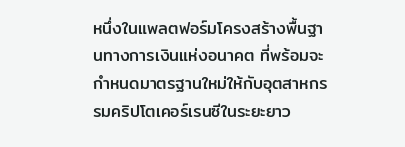หนึ่งในแพลตฟอร์มโครงสร้างพื้นฐานทางการเงินแห่งอนาคต ที่พร้อมจะกำหนดมาตรฐานใหม่ให้กับอุตสาหกรรมคริปโตเคอร์เรนซีในระยะยาว